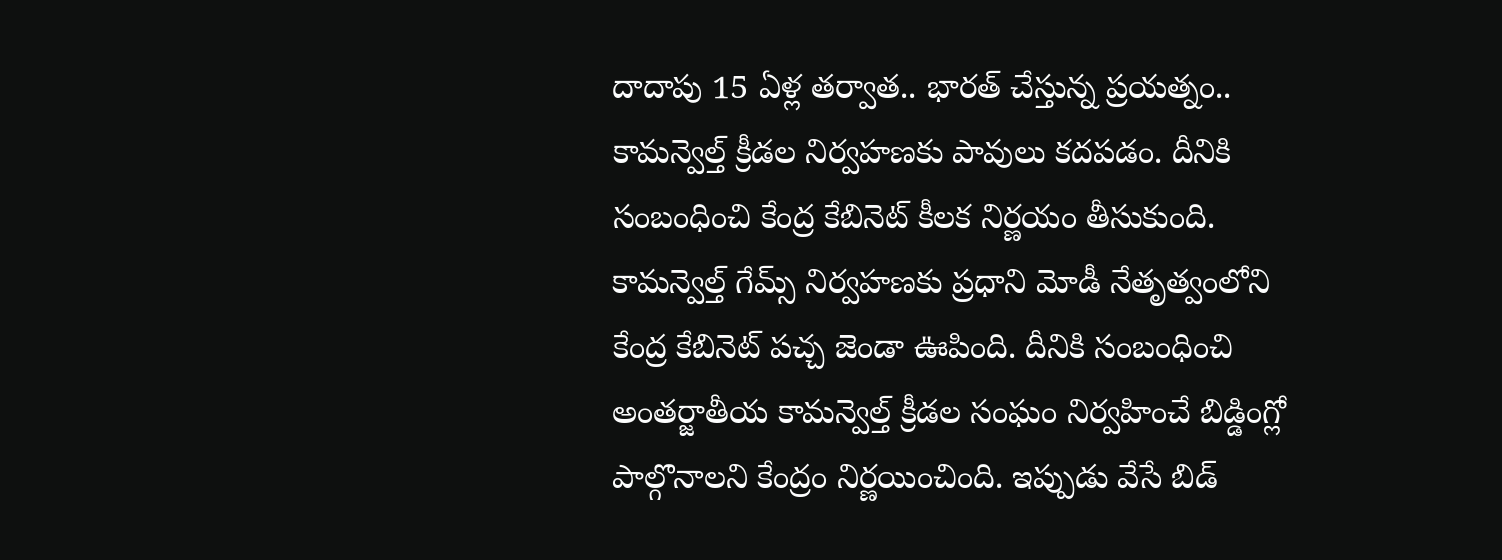దాదాపు 15 ఏళ్ల తర్వాత.. భారత్ చేస్తున్న ప్రయత్నం.. కామన్వెల్త్ క్రీడల నిర్వహణకు పావులు కదపడం. దీనికి సంబంధించి కేంద్ర కేబినెట్ కీలక నిర్ణయం తీసుకుంది. కామన్వెల్త్ గేమ్స్ నిర్వహణకు ప్రధాని మోడీ నేతృత్వంలోని కేంద్ర కేబినెట్ పచ్చ జెండా ఊపింది. దీనికి సంబంధించి అంతర్జాతీయ కామన్వెల్త్ క్రీడల సంఘం నిర్వహించే బిడ్డింగ్లో పాల్గొనాలని కేంద్రం నిర్ణయించింది. ఇప్పుడు వేసే బిడ్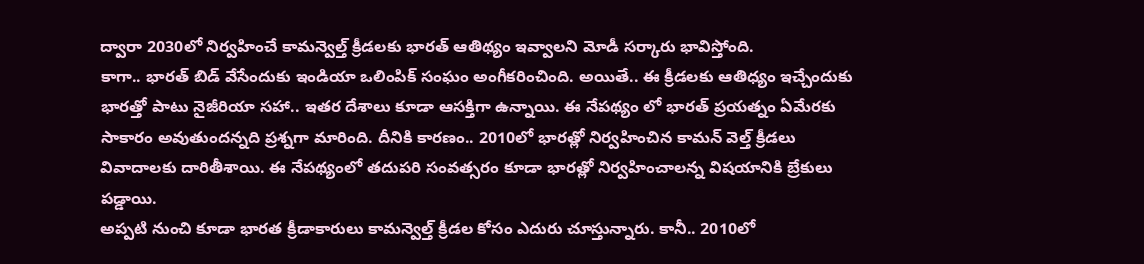ద్వారా 2030లో నిర్వహించే కామన్వెల్త్ క్రీడలకు భారత్ ఆతిథ్యం ఇవ్వాలని మోడీ సర్కారు భావిస్తోంది.
కాగా.. భారత్ బిడ్ వేసేందుకు ఇండియా ఒలింపిక్ సంఘం అంగీకరించింది. అయితే.. ఈ క్రీడలకు ఆతిధ్యం ఇచ్చేందుకు భారత్తో పాటు నైజీరియా సహా.. ఇతర దేశాలు కూడా ఆసక్తిగా ఉన్నాయి. ఈ నేపథ్యం లో భారత్ ప్రయత్నం ఏమేరకు సాకారం అవుతుందన్నది ప్రశ్నగా మారింది. దీనికి కారణం.. 2010లో భారత్లో నిర్వహించిన కామన్ వెల్త్ క్రీడలు వివాదాలకు దారితీశాయి. ఈ నేపథ్యంలో తదుపరి సంవత్సరం కూడా భారత్లో నిర్వహించాలన్న విషయానికి బ్రేకులు పడ్డాయి.
అప్పటి నుంచి కూడా భారత క్రీడాకారులు కామన్వెల్త్ క్రీడల కోసం ఎదురు చూస్తున్నారు. కానీ.. 2010లో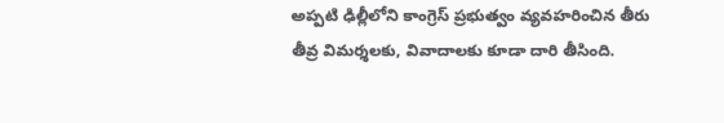అప్పటి ఢిల్లీలోని కాంగ్రెస్ ప్రభుత్వం వ్యవహరించిన తీరు తీవ్ర విమర్శలకు, వివాదాలకు కూడా దారి తీసింది.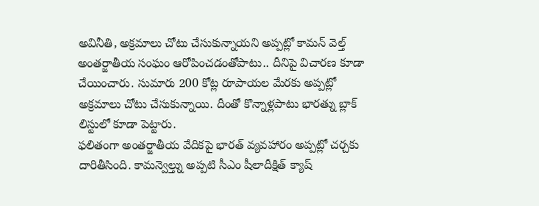అవినీతి, అక్రమాలు చోటు చేసుకున్నాయని అప్పట్లో కామన్ వెల్త్ అంతర్జాతీయ సంఘం ఆరోపించడంతోపాటు.. దీనిపై విచారణ కూడా చేయించారు. సుమారు 200 కోట్ల రూపాయల మేరకు అప్పట్లో అక్రమాలు చోటు చేసుకున్నాయి. దీంతో కొన్నాళ్లపాటు భారత్ను బ్లాక్ లిస్టులో కూడా పెట్టారు.
ఫలితంగా అంతర్జాతీయ వేదికపై భారత్ వ్యవహారం అప్పట్లో చర్చకు దారితీసింది. కామన్వెల్త్ను అప్పటి సీఎం షీలాదీక్షిత్ క్యాష్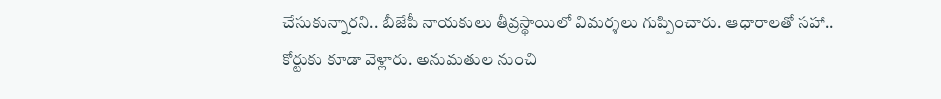చేసుకున్నారని.. బీజేపీ నాయకులు తీవ్రస్థాయిలో విమర్శలు గుప్పించారు. ఆధారాలతో సహా.. కోర్టుకు కూడా వెళ్లారు. అనుమతుల నుంచి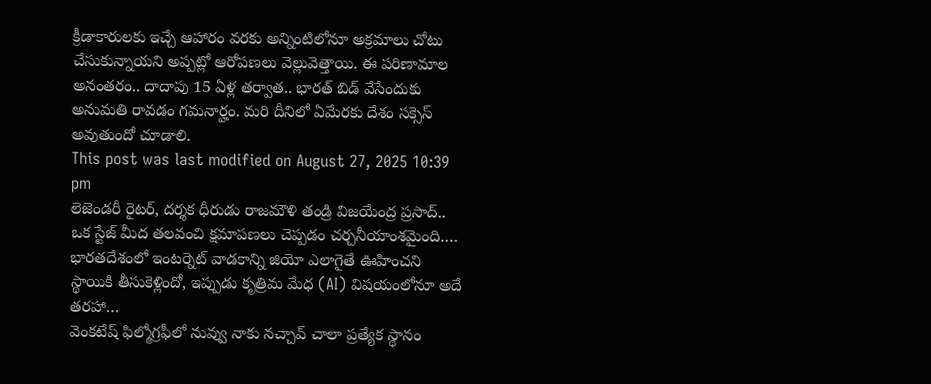క్రీడాకారులకు ఇచ్చే ఆహారం వరకు అన్నింటిలోనూ అక్రమాలు చోటు చేసుకున్నాయని అప్పట్లో ఆరోపణలు వెల్లువెత్తాయి. ఈ పరిణామాల అనంతరం.. దాదాపు 15 ఏళ్ల తర్వాత.. భారత్ బిడ్ వేసేందుకు అనుమతి రావడం గమనార్హం. మరి దీనిలో ఏమేరకు దేశం సక్సెస్ అవుతుందో చూడాలి.
This post was last modified on August 27, 2025 10:39 pm
లెజెండరీ రైటర్, దర్శక ధీరుడు రాజమౌళి తండ్రి విజయేంద్ర ప్రసాద్.. ఒక స్టేజ్ మీద తలవంచి క్షమాపణలు చెప్పడం చర్చనీయాంశమైంది.…
భారతదేశంలో ఇంటర్నెట్ వాడకాన్ని జియో ఎలాగైతే ఊహించని స్థాయికి తీసుకెళ్లిందో, ఇప్పుడు కృత్రిమ మేధ (AI) విషయంలోనూ అదే తరహా…
వెంకటేష్ ఫిల్మోగ్రఫీలో నువ్వు నాకు నచ్చావ్ చాలా ప్రత్యేక స్థానం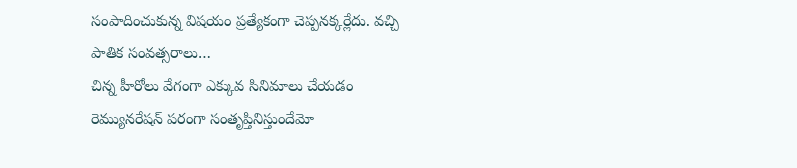సంపాదించుకున్న విషయం ప్రత్యేకంగా చెప్పనక్కర్లేదు. వచ్చి పాతిక సంవత్సరాలు…
చిన్న హీరోలు వేగంగా ఎక్కువ సినిమాలు చేయడం రెమ్యునరేషన్ పరంగా సంతృప్తినిస్తుందేమో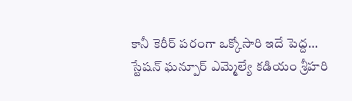కానీ కెరీర్ పరంగా ఒక్కోసారి ఇదే పెద్ద…
స్టేషన్ ఘన్పూర్ ఎమ్మెల్యే కడియం శ్రీహరి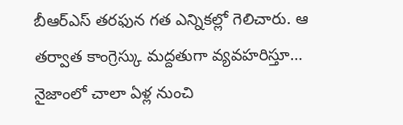బీఆర్ఎస్ తరఫున గత ఎన్నికల్లో గెలిచారు. ఆ తర్వాత కాంగ్రెస్కు మద్దతుగా వ్యవహరిస్తూ…
నైజాంలో చాలా ఏళ్ల నుంచి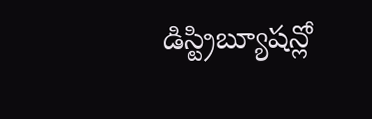డిస్ట్రిబ్యూషన్లో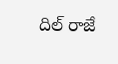దిల్ రాజే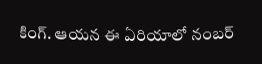కింగ్. ఆయన ఈ ఏరియాలో నంబర్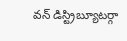వన్ డిస్ట్రిబ్యూటర్గా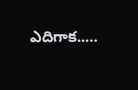ఎదిగాక..…